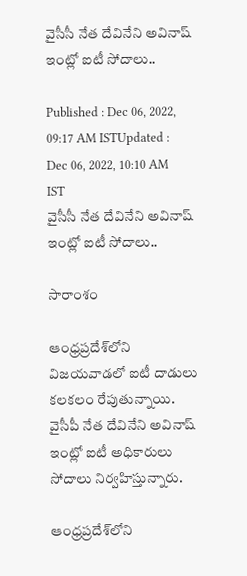వైసీసీ నేత దేవినేని అవినాష్ ఇంట్లో ఐటీ సోదాలు..

Published : Dec 06, 2022, 09:17 AM ISTUpdated : Dec 06, 2022, 10:10 AM IST
వైసీసీ నేత దేవినేని అవినాష్ ఇంట్లో ఐటీ సోదాలు..

సారాంశం

ఆంధ్రప్రదేశ్‌లోని విజయవాడలో ఐటీ దాడులు కలకలం రేపుతున్నాయి. వైసీపీ నేత దేవినేని అవినాష్ ఇంట్లో ఐటీ అధికారులు సోదాలు నిర్వహిస్తున్నారు.

ఆంధ్రప్రదేశ్‌లోని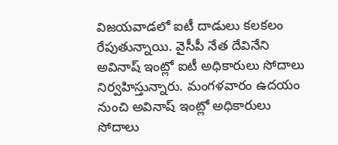విజయవాడలో ఐటీ దాడులు కలకలం రేపుతున్నాయి. వైసీపీ నేత దేవినేని అవినాష్ ఇంట్లో ఐటీ అధికారులు సోదాలు నిర్వహిస్తున్నారు. మంగళవారం ఉదయం నుంచి అవినాష్ ఇంట్లో అధికారులు సోదాలు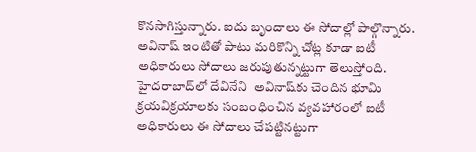కొనసాగిస్తున్నారు. ఐదు బృందాలు ఈ సోదాల్లో పాల్గొన్నారు. అవినాష్ ఇంటితో పాటు మరికొన్ని చోట్ల కూడా ఐటీ అధికారులు సోదాలు జరుపుతున్నట్టుగా తెలుస్తోంది. హైదరాబాద్‌లో దేవినేని  అవినాష్‌కు చెందిన భూమి క్రయవిక్రయాలకు సంబంధించిన వ్యవహారంలో ఐటీ అధికారులు ఈ సోదాలు చేపట్టినట్టుగా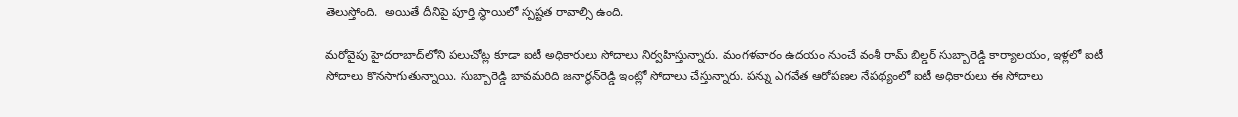తెలుస్తోంది.  అయితే దీనిపై పూర్తి స్థాయిలో స్పష్టత రావాల్సి ఉంది.

మరోవైపు హైదరాబాద్‌లోని పలుచోట్ల కూడా ఐటీ అధికారులు సోదాలు నిర్వహిస్తున్నారు. మంగళవారం ఉదయం నుంచే వంశీ రామ్ బిల్డర్ సుబ్బారెడ్డి కార్యాలయం, ఇళ్లలో ఐటీ సోదాలు కొనసాగుతున్నాయి. సుబ్బారెడ్డి బావమరిది జనార్ధన్‌రెడ్డి ఇంట్లో సోదాలు చేస్తున్నారు. పన్ను ఎగవేత ఆరోపణల నేపథ్యంలో ఐటీ అధికారులు ఈ సోదాలు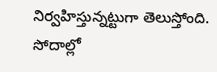నిర్వహిస్తున్నట్టుగా తెలుస్తోంది. సోదాల్లో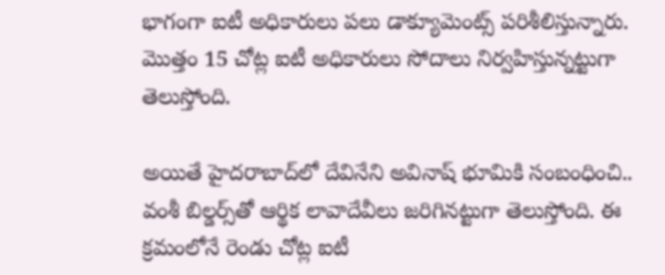భాగంగా ఐటీ అధికారులు పలు డాక్యూమెంట్స్ పరిశీలిస్తున్నారు. మొత్తం 15 చోట్ల ఐటీ అధికారులు సోదాలు నిర్వహిస్తున్నట్టుగా తెలుస్తోంది.

అయితే హైదరాబాద్‌లో దేవినేని అవినాష్ భూమికి సంబంధించి.. వంశీ బిల్డర్స్‌తో ఆర్థిక లావాదేవీలు జరిగినట్టుగా తెలుస్తోంది. ఈ క్రమంలోనే రెండు చోట్ల ఐటీ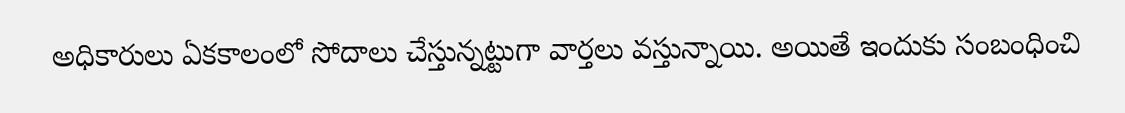అధికారులు ఏకకాలంలో సోదాలు చేస్తున్నట్టుగా వార్తలు వస్తున్నాయి. అయితే ఇందుకు సంబంధించి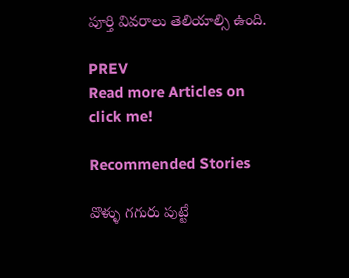పూర్తి వివరాలు తెలియాల్సి ఉంది.

PREV
Read more Articles on
click me!

Recommended Stories

వొళ్ళు గగురు పుట్టే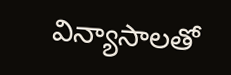విన్యాసాలతో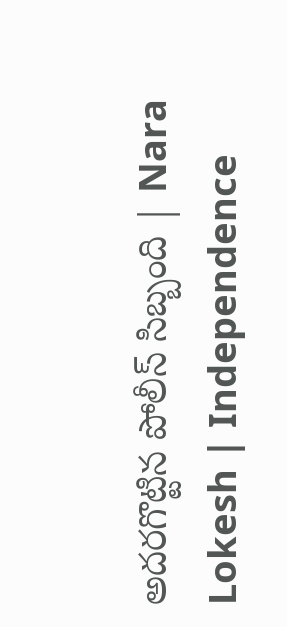అదరగొట్టిన పోలీస్ సిబ్బంది | Nara Lokesh | Independence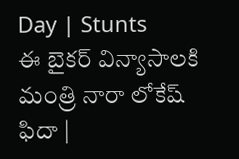Day | Stunts
ఈ బైకర్ విన్యాసాలకి మంత్రి నారా లోకేష్ ఫిదా |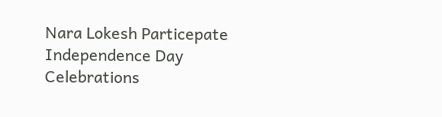Nara Lokesh Particepate Independence Day Celebrations